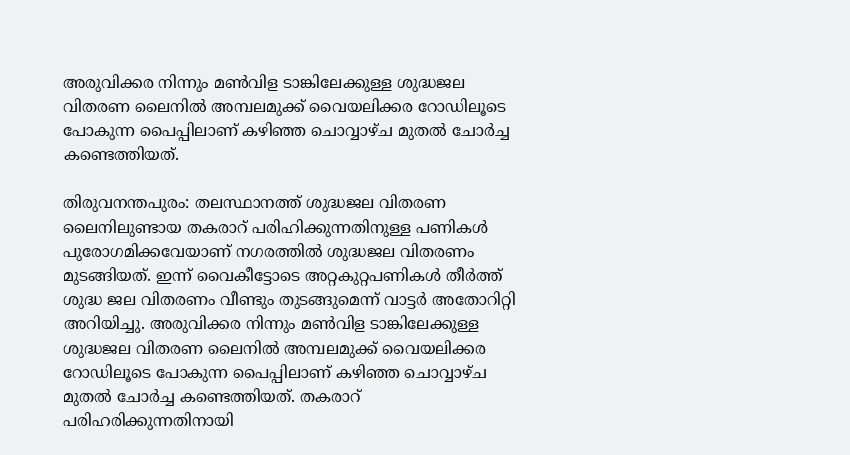അരുവിക്കര നിന്നും മണ്‍വിള ടാങ്കിലേക്കുള്ള ശുദ്ധജല വിതരണ ലൈനില്‍ അമ്പലമുക്ക് വൈയലിക്കര റോഡിലൂടെ പോകുന്ന പൈപ്പിലാണ് കഴിഞ്ഞ ചൊവ്വാഴ്ച മുതല്‍ ചോര്‍ച്ച കണ്ടെത്തിയത്.

തിരുവനന്തപുരം: തലസ്ഥാനത്ത് ശുദ്ധജല വിതരണ ലൈനിലുണ്ടായ തകരാറ് പരിഹിക്കുന്നതിനുള്ള പണികള്‍ പുരോഗമിക്കവേയാണ് നഗരത്തില്‍ ശുദ്ധജല വിതരണം മുടങ്ങിയത്. ഇന്ന് വൈകീട്ടോടെ അറ്റകുറ്റപണികള്‍ തീര്‍ത്ത് ശുദ്ധ ജല വിതരണം വീണ്ടും തുടങ്ങുമെന്ന് വാട്ടര്‍ അതോറിറ്റി അറിയിച്ചു. അരുവിക്കര നിന്നും മണ്‍വിള ടാങ്കിലേക്കുള്ള ശുദ്ധജല വിതരണ ലൈനില്‍ അമ്പലമുക്ക് വൈയലിക്കര റോഡിലൂടെ പോകുന്ന പൈപ്പിലാണ് കഴിഞ്ഞ ചൊവ്വാഴ്ച മുതല്‍ ചോര്‍ച്ച കണ്ടെത്തിയത്. തകരാറ് പരിഹരിക്കുന്നതിനായി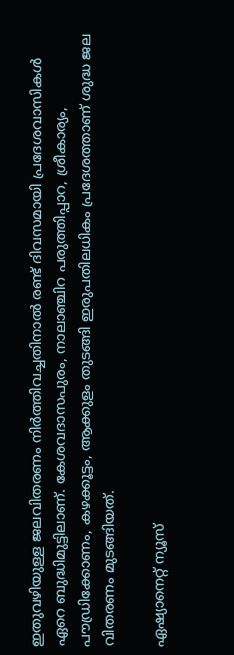ഇതുവഴിയുള്ള ജലവിതരണം നിര്‍ത്തിവച്ചതിനാല്‍ രണ്ട് ദിവസമായി പ്രദേശവാസികള്‍ ഏറെ ബുദ്ധിമുട്ടിലാണ്. കേശവദാസപുരം, നാലാഞ്ചിറ പരുത്തിപ്പാറ, ശ്രീകാര്യം, പൗഡ്രിക്കോണം, കഴക്കൂട്ടം, ആക്കുളം തുടങ്ങി ഇരുപതിലധികം പ്രദേശത്താണ് ശുദ്ധ ജല വിതരണം മുടങ്ങിയത്.

ഏഷ്യാനെറ്റ് ന്യൂസ്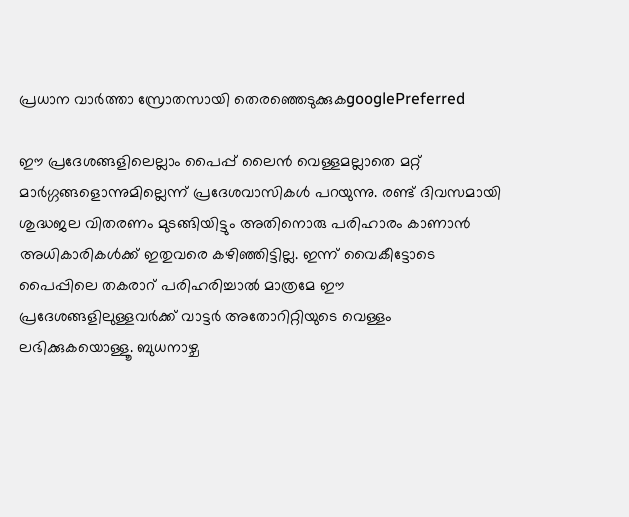പ്രധാന വാർത്താ സ്രോതസായി തെരഞ്ഞെടുക്കുകgooglePreferred

ഈ പ്രദേശങ്ങളിലെല്ലാം പൈപ്പ് ലൈന്‍ വെള്ളമല്ലാതെ മറ്റ് മാര്‍ഗ്ഗങ്ങളൊന്നുമില്ലെന്ന് പ്രദേശവാസികള്‍ പറയുന്നു. രണ്ട് ദിവസമായി ശുദ്ധജല വിതരണം മുടങ്ങിയിട്ടും അതിനൊരു പരിഹാരം കാണാന്‍ അധികാരികള്‍ക്ക് ഇതുവരെ കഴിഞ്ഞിട്ടില്ല. ഇന്ന് വൈകീട്ടോടെ പൈപ്പിലെ തകരാറ് പരിഹരിച്ചാല്‍ മാത്രമേ ഈ പ്രദേശങ്ങളിലുള്ളവര്‍ക്ക് വാട്ടര്‍ അതോറിറ്റിയുടെ വെള്ളം ലഭിക്കുകയൊള്ളൂ. ബുധനാഴ്ച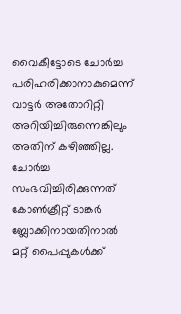വൈകീട്ടോടെ ചോര്‍ച്ച പരിഹരിക്കാനാകുമെന്ന് വാട്ടര്‍ അതോറിറ്റി അറിയിച്ചിരുന്നെങ്കിലും അതിന് കഴിഞ്ഞില്ല. ചോര്‍ച്ച സംഭവിച്ചിരിക്കുന്നത് കോണ്‍ക്രീറ്റ് ടാങ്കര്‍ ബ്ലോക്കിനായതിനാല്‍ മറ്റ് പൈപ്പുകള്‍ക്ക്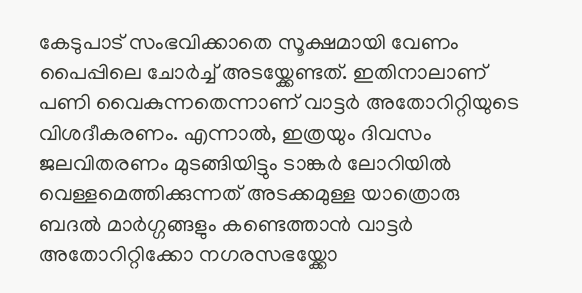കേടുപാട് സംഭവിക്കാതെ സൂക്ഷമായി വേണം പൈപ്പിലെ ചോര്‍ച്ച് അടയ്ക്കേണ്ടത്. ഇതിനാലാണ് പണി വൈകുന്നതെന്നാണ് വാട്ടര്‍ അതോറിറ്റിയുടെ വിശദീകരണം. എന്നാല്‍, ഇത്രയും ദിവസം ജലവിതരണം മുടങ്ങിയിട്ടും ടാങ്കര്‍ ലോറിയില്‍ വെള്ളമെത്തിക്കുന്നത് അടക്കമുള്ള യാത്രൊരു ബദല്‍ മാര്‍ഗ്ഗങ്ങളും കണ്ടെത്താന്‍ വാട്ടര്‍ അതോറിറ്റിക്കോ നഗരസഭയ്ക്കോ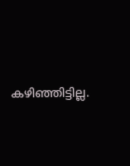കഴിഞ്ഞിട്ടില്ല.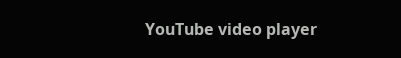YouTube video player